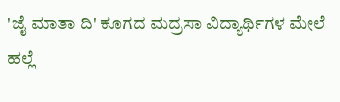'ಜೈ ಮಾತಾ ದಿ' ಕೂಗದ ಮದ್ರಸಾ ವಿದ್ಯಾರ್ಥಿಗಳ ಮೇಲೆ ಹಲ್ಲೆ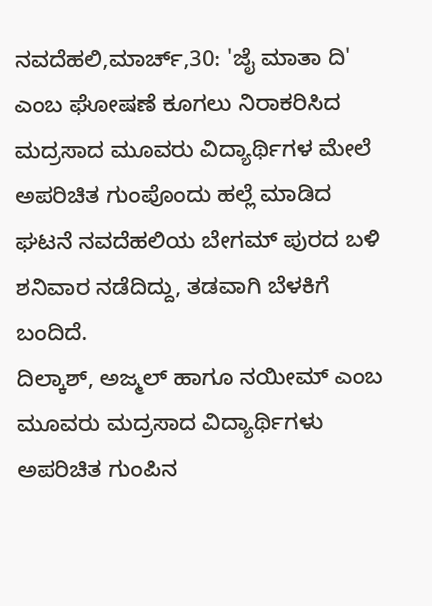ನವದೆಹಲಿ,ಮಾರ್ಚ್,30: 'ಜೈ ಮಾತಾ ದಿ' ಎಂಬ ಘೋಷಣೆ ಕೂಗಲು ನಿರಾಕರಿಸಿದ ಮದ್ರಸಾದ ಮೂವರು ವಿದ್ಯಾರ್ಥಿಗಳ ಮೇಲೆ ಅಪರಿಚಿತ ಗುಂಪೊಂದು ಹಲ್ಲೆ ಮಾಡಿದ ಘಟನೆ ನವದೆಹಲಿಯ ಬೇಗಮ್ ಪುರದ ಬಳಿ ಶನಿವಾರ ನಡೆದಿದ್ದು, ತಡವಾಗಿ ಬೆಳಕಿಗೆ ಬಂದಿದೆ.
ದಿಲ್ಕಾಶ್, ಅಜ್ಮಲ್ ಹಾಗೂ ನಯೀಮ್ ಎಂಬ ಮೂವರು ಮದ್ರಸಾದ ವಿದ್ಯಾರ್ಥಿಗಳು ಅಪರಿಚಿತ ಗುಂಪಿನ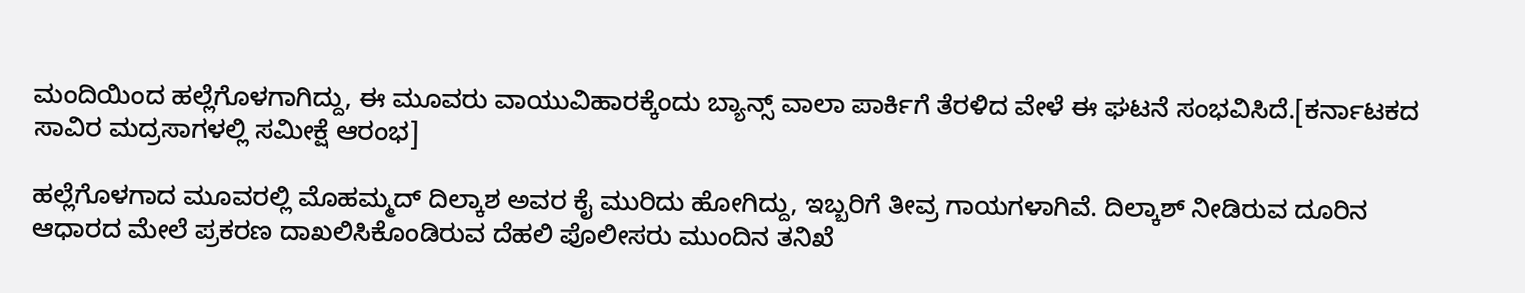ಮಂದಿಯಿಂದ ಹಲ್ಲೆಗೊಳಗಾಗಿದ್ದು, ಈ ಮೂವರು ವಾಯುವಿಹಾರಕ್ಕೆಂದು ಬ್ಯಾನ್ಸ್ ವಾಲಾ ಪಾರ್ಕಿಗೆ ತೆರಳಿದ ವೇಳೆ ಈ ಘಟನೆ ಸಂಭವಿಸಿದೆ.[ಕರ್ನಾಟಕದ ಸಾವಿರ ಮದ್ರಸಾಗಳಲ್ಲಿ ಸಮೀಕ್ಷೆ ಆರಂಭ]

ಹಲ್ಲೆಗೊಳಗಾದ ಮೂವರಲ್ಲಿ ಮೊಹಮ್ಮದ್ ದಿಲ್ಕಾಶ ಅವರ ಕೈ ಮುರಿದು ಹೋಗಿದ್ದು, ಇಬ್ಬರಿಗೆ ತೀವ್ರ ಗಾಯಗಳಾಗಿವೆ. ದಿಲ್ಕಾಶ್ ನೀಡಿರುವ ದೂರಿನ ಆಧಾರದ ಮೇಲೆ ಪ್ರಕರಣ ದಾಖಲಿಸಿಕೊಂಡಿರುವ ದೆಹಲಿ ಪೊಲೀಸರು ಮುಂದಿನ ತನಿಖೆ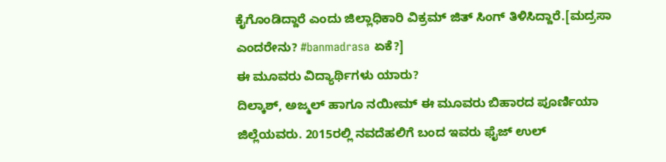ಕೈಗೊಂಡಿದ್ದಾರೆ ಎಂದು ಜಿಲ್ಲಾಧಿಕಾರಿ ವಿಕ್ರಮ್ ಜಿತ್ ಸಿಂಗ್ ತಿಳಿಸಿದ್ದಾರೆ.[ಮದ್ರಸಾ ಎಂದರೇನು? #banmadrasa ಏಕೆ?]
ಈ ಮೂವರು ವಿದ್ಯಾರ್ಥಿಗಳು ಯಾರು?
ದಿಲ್ಕಾಶ್, ಅಜ್ಮಲ್ ಹಾಗೂ ನಯೀಮ್ ಈ ಮೂವರು ಬಿಹಾರದ ಪೂರ್ಣಿಯಾ ಜಿಲ್ಲೆಯವರು. 2015ರಲ್ಲಿ ನವದೆಹಲಿಗೆ ಬಂದ ಇವರು ಫೈಜ್ ಉಲ್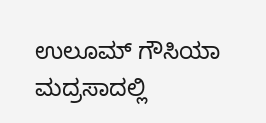ಉಲೂಮ್ ಗೌಸಿಯಾ ಮದ್ರಸಾದಲ್ಲಿ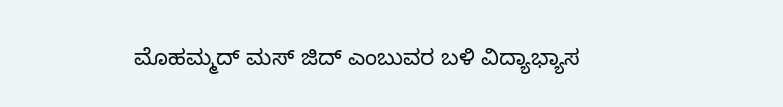ಮೊಹಮ್ಮದ್ ಮಸ್ ಜಿದ್ ಎಂಬುವರ ಬಳಿ ವಿದ್ಯಾಭ್ಯಾಸ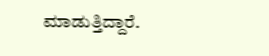ಮಾಡುತ್ತಿದ್ದಾರೆ.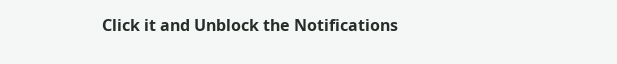Click it and Unblock the Notifications